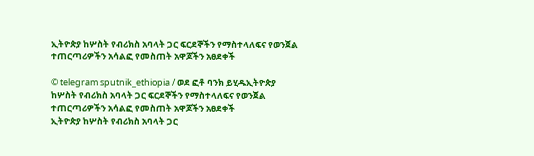ኢትዮጵያ ከሦስት የብሪክስ አባላት ጋር ፍርደኞችን የማስተላለፍና የወንጀል ተጠርጣሪዎችን አሳልፎ የመስጠት አዋጆችን አፀደቀች

© telegram sputnik_ethiopia / ወደ ፎቶ ባንክ ይሂዱኢትዮጵያ ከሦስት የብሪክስ አባላት ጋር ፍርደኞችን የማስተላለፍና የወንጀል ተጠርጣሪዎችን አሳልፎ የመስጠት አዋጆችን አፀደቀች
ኢትዮጵያ ከሦስት የብሪክስ አባላት ጋር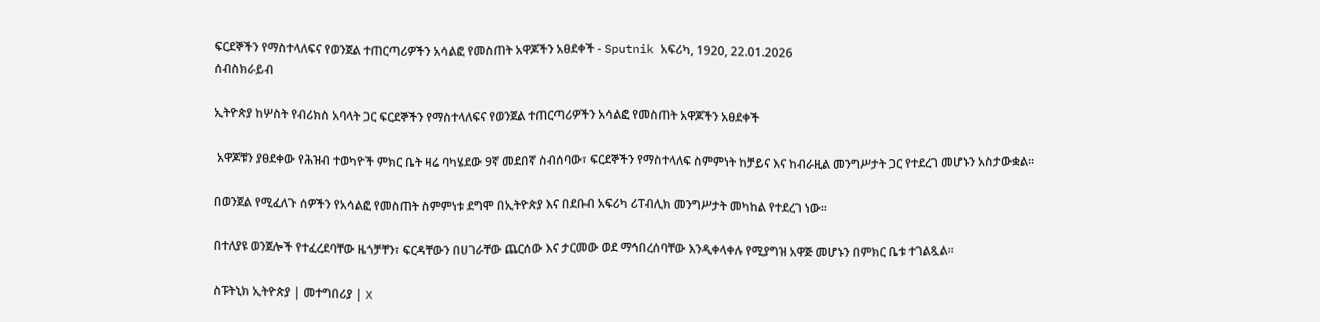ፍርደኞችን የማስተላለፍና የወንጀል ተጠርጣሪዎችን አሳልፎ የመስጠት አዋጆችን አፀደቀች - Sputnik አፍሪካ, 1920, 22.01.2026
ሰብስክራይብ

ኢትዮጵያ ከሦስት የብሪክስ አባላት ጋር ፍርደኞችን የማስተላለፍና የወንጀል ተጠርጣሪዎችን አሳልፎ የመስጠት አዋጆችን አፀደቀች

 አዋጆቹን ያፀደቀው የሕዝብ ተወካዮች ምክር ቤት ዛሬ ባካሄደው 9ኛ መደበኛ ስብሰባው፣ ፍርደኞችን የማስተላለፍ ስምምነት ከቻይና እና ከብራዚል መንግሥታት ጋር የተደረገ መሆኑን አስታውቋል።

በወንጀል የሚፈለጉ ሰዎችን የአሳልፎ የመስጠት ስምምነቱ ደግሞ በኢትዮጵያ እና በደቡብ አፍሪካ ሪፐብሊክ መንግሥታት መካከል የተደረገ ነው፡፡

በተለያዩ ወንጀሎች የተፈረደባቸው ዜጎቻቸን፣ ፍርዳቸውን በሀገራቸው ጨርሰው እና ታርመው ወደ ማኅበረሰባቸው እንዲቀላቀሉ የሚያግዝ አዋጅ መሆኑን በምክር ቤቱ ተገልጿል፡፡

ስፑትኒክ ኢትዮጵያ | መተግበሪያ | X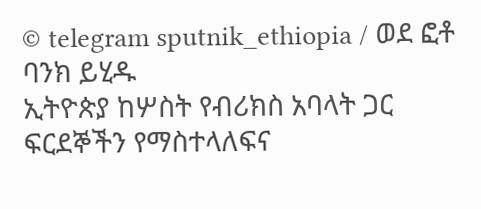© telegram sputnik_ethiopia / ወደ ፎቶ ባንክ ይሂዱ
ኢትዮጵያ ከሦስት የብሪክስ አባላት ጋር ፍርደኞችን የማስተላለፍና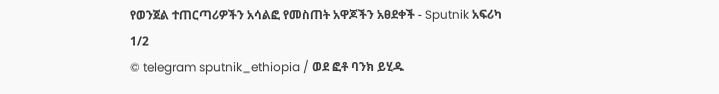የወንጀል ተጠርጣሪዎችን አሳልፎ የመስጠት አዋጆችን አፀደቀች - Sputnik አፍሪካ
1/2
© telegram sputnik_ethiopia / ወደ ፎቶ ባንክ ይሂዱ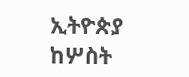ኢትዮጵያ ከሦስት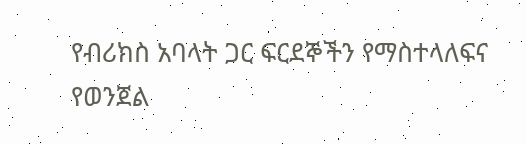የብሪክስ አባላት ጋር ፍርደኞችን የማስተላለፍና የወንጀል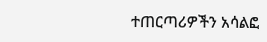ተጠርጣሪዎችን አሳልፎ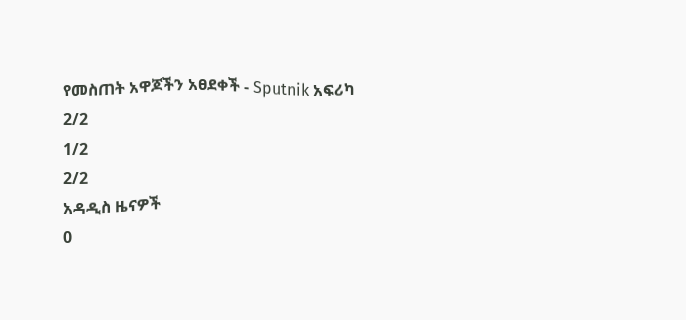የመስጠት አዋጆችን አፀደቀች - Sputnik አፍሪካ
2/2
1/2
2/2
አዳዲስ ዜናዎች
0